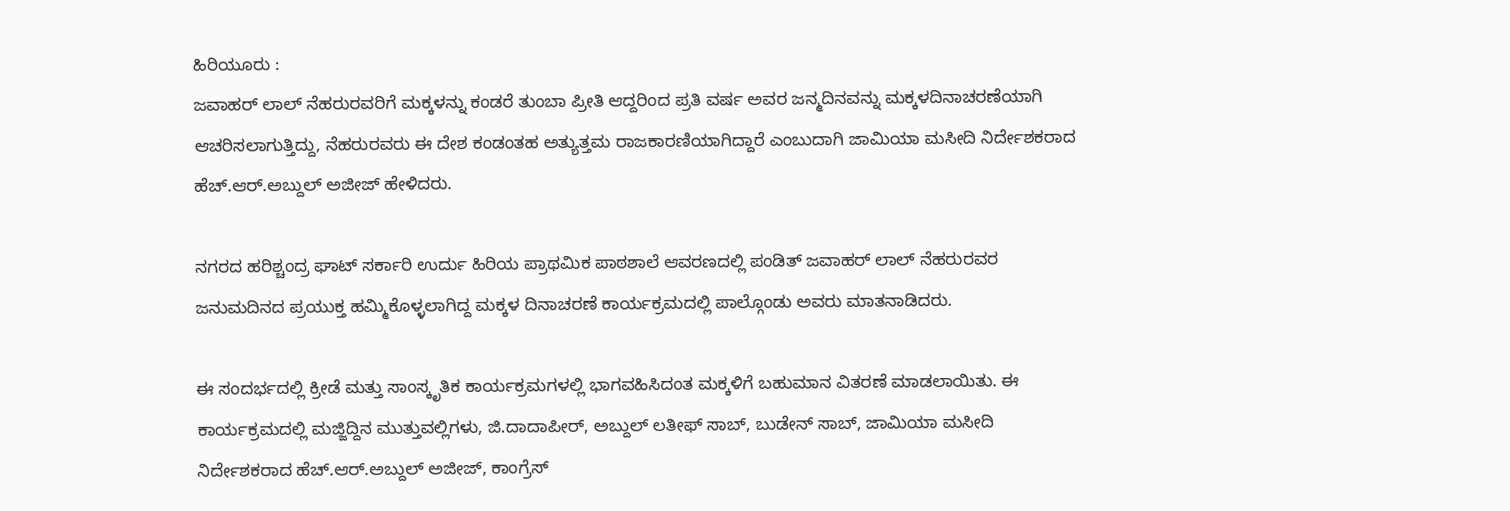ಹಿರಿಯೂರು :
ಜವಾಹರ್ ಲಾಲ್ ನೆಹರುರವರಿಗೆ ಮಕ್ಕಳನ್ನು ಕಂಡರೆ ತುಂಬಾ ಪ್ರೀತಿ ಆದ್ದರಿಂದ ಪ್ರತಿ ವರ್ಷ ಅವರ ಜನ್ಮದಿನವನ್ನು ಮಕ್ಕಳದಿನಾಚರಣೆಯಾಗಿ ಆಚರಿಸಲಾಗುತ್ತಿದ್ದು, ನೆಹರುರವರು ಈ ದೇಶ ಕಂಡಂತಹ ಅತ್ಯುತ್ತಮ ರಾಜಕಾರಣಿಯಾಗಿದ್ದಾರೆ ಎಂಬುದಾಗಿ ಜಾಮಿಯಾ ಮಸೀದಿ ನಿರ್ದೇಶಕರಾದ ಹೆಚ್.ಆರ್.ಅಬ್ದುಲ್ ಅಜೀಜ್ ಹೇಳಿದರು.

ನಗರದ ಹರಿಶ್ಚಂದ್ರ ಘಾಟ್ ಸರ್ಕಾರಿ ಉರ್ದು ಹಿರಿಯ ಪ್ರಾಥಮಿಕ ಪಾಠಶಾಲೆ ಆವರಣದಲ್ಲಿ ಪಂಡಿತ್ ಜವಾಹರ್ ಲಾಲ್ ನೆಹರುರವರ ಜನುಮದಿನದ ಪ್ರಯುಕ್ತ ಹಮ್ಮಿಕೊಳ್ಳಲಾಗಿದ್ದ ಮಕ್ಕಳ ದಿನಾಚರಣೆ ಕಾರ್ಯಕ್ರಮದಲ್ಲಿ ಪಾಲ್ಗೊಂಡು ಅವರು ಮಾತನಾಡಿದರು.

ಈ ಸಂದರ್ಭದಲ್ಲಿ ಕ್ರೀಡೆ ಮತ್ತು ಸಾಂಸ್ಕೃತಿಕ ಕಾರ್ಯಕ್ರಮಗಳಲ್ಲಿ ಭಾಗವಹಿಸಿದಂತ ಮಕ್ಕಳಿಗೆ ಬಹುಮಾನ ವಿತರಣೆ ಮಾಡಲಾಯಿತು. ಈ ಕಾರ್ಯಕ್ರಮದಲ್ಲಿ ಮಜ್ಜಿದ್ದಿನ ಮುತ್ತುವಲ್ಲಿಗಳು, ಜಿ.ದಾದಾಪೀರ್, ಅಬ್ದುಲ್ ಲತೀಫ್ ಸಾಬ್, ಬುಡೇನ್ ಸಾಬ್, ಜಾಮಿಯಾ ಮಸೀದಿ ನಿರ್ದೇಶಕರಾದ ಹೆಚ್.ಆರ್.ಅಬ್ದುಲ್ ಅಜೀಜ್, ಕಾಂಗ್ರೆಸ್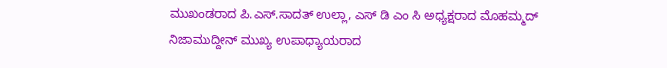ಮುಖಂಡರಾದ ಪಿ.ಎಸ್.ಸಾದತ್ ಉಲ್ಲಾ, ಎಸ್ ಡಿ ಎಂ ಸಿ ಅಧ್ಯಕ್ಷರಾದ ಮೊಹಮ್ಮದ್ ನಿಜಾಮುದ್ದೀನ್ ಮುಖ್ಯ ಉಪಾಧ್ಯಾಯರಾದ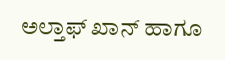ಅಲ್ತಾಫ್ ಖಾನ್ ಹಾಗೂ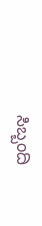ಸಿಬ್ಬಂದಿ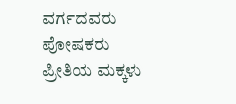ವರ್ಗದವರು ಪೋಷಕರು ಪ್ರೀತಿಯ ಮಕ್ಕಳು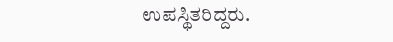ಉಪಸ್ಥಿತರಿದ್ದರು.